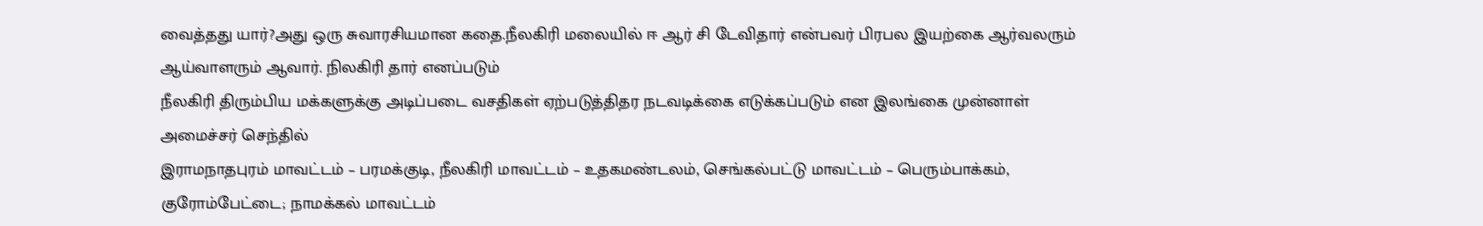வைத்தது யார்?அது ஒரு சுவாரசியமான கதை.நீலகிரி மலையில் ஈ ஆர் சி டேவிதார் என்பவர் பிரபல இயற்கை ஆர்வலரும் ஆய்வாளரும் ஆவார். நிலகிரி தார் எனப்படும்
நீலகிரி திரும்பிய மக்களுக்கு அடிப்படை வசதிகள் ஏற்படுத்திதர நடவடிக்கை எடுக்கப்படும் என இலங்கை முன்னாள் அமைச்சர் செந்தில்
இராமநாதபுரம் மாவட்டம் – பரமக்குடி, நீலகிரி மாவட்டம் – உதகமண்டலம், செங்கல்பட்டு மாவட்டம் – பெரும்பாக்கம், குரோம்பேட்டை; நாமக்கல் மாவட்டம்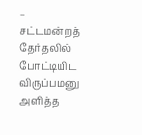–
சட்டமன்றத் தேர்தலில் போட்டியிட விருப்பமனு அளித்த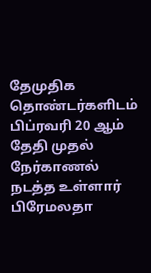தேமுதிக தொண்டர்களிடம் பிப்ரவரி 20 ஆம் தேதி முதல் நேர்காணல் நடத்த உள்ளார் பிரேமலதா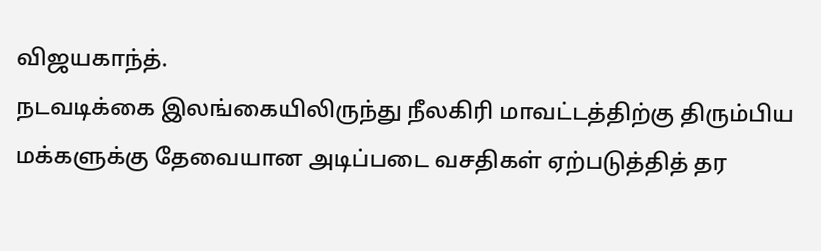விஜயகாந்த்.
நடவடிக்கை இலங்கையிலிருந்து நீலகிரி மாவட்டத்திற்கு திரும்பிய மக்களுக்கு தேவையான அடிப்படை வசதிகள் ஏற்படுத்தித் தர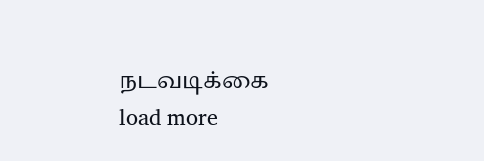நடவடிக்கை
load more